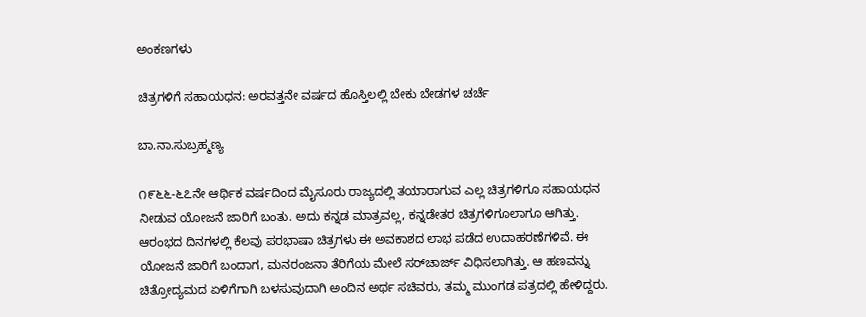ಅಂಕಣಗಳು

ಚಿತ್ರಗಳಿಗೆ ಸಹಾಯಧನ: ಅರವತ್ತನೇ ವರ್ಷದ ಹೊಸ್ತಿಲಲ್ಲಿ ಬೇಕು ಬೇಡಗಳ ಚರ್ಚೆ

ಬಾ.ನಾ.ಸುಬ್ರಹ್ಮಣ್ಯ

೧೯೬೬-೬೭ನೇ ಆರ್ಥಿಕ ವರ್ಷದಿಂದ ಮೈಸೂರು ರಾಜ್ಯದಲ್ಲಿ ತಯಾರಾಗುವ ಎಲ್ಲ ಚಿತ್ರಗಳಿಗೂ ಸಹಾಯಧನ ನೀಡುವ ಯೋಜನೆ ಜಾರಿಗೆ ಬಂತು. ಅದು ಕನ್ನಡ ಮಾತ್ರವಲ್ಲ, ಕನ್ನಡೇತರ ಚಿತ್ರಗಳಿಗೂಲಾಗೂ ಆಗಿತ್ತು. ಆರಂಭದ ದಿನಗಳಲ್ಲಿ ಕೆಲವು ಪರಭಾಷಾ ಚಿತ್ರಗಳು ಈ ಅವಕಾಶದ ಲಾಭ ಪಡೆದ ಉದಾಹರಣೆಗಳಿವೆ. ಈ ಯೋಜನೆ ಜಾರಿಗೆ ಬಂದಾಗ, ಮನರಂಜನಾ ತೆರಿಗೆಯ ಮೇಲೆ ಸರ್‌ಚಾರ್ಜ್ ವಿಧಿಸಲಾಗಿತ್ತು. ಆ ಹಣವನ್ನು ಚಿತ್ರೋದ್ಯಮದ ಏಳಿಗೆಗಾಗಿ ಬಳಸುವುದಾಗಿ ಅಂದಿನ ಅರ್ಥ ಸಚಿವರು, ತಮ್ಮ ಮುಂಗಡ ಪತ್ರದಲ್ಲಿ ಹೇಳಿದ್ದರು.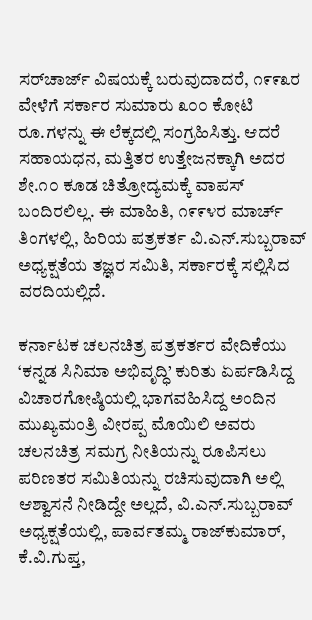ಸರ್‌ಚಾರ್ಜ್ ವಿಷಯಕ್ಕೆ ಬರುವುದಾದರೆ, ೧೯೯೩ರ ವೇಳೆಗೆ ಸರ್ಕಾರ ಸುಮಾರು ೩೦೦ ಕೋಟಿ ರೂ.ಗಳನ್ನು ಈ ಲೆಕ್ಕದಲ್ಲಿ ಸಂಗ್ರಹಿಸಿತ್ತು. ಆದರೆ ಸಹಾಯಧನ, ಮತ್ತಿತರ ಉತ್ತೇಜನಕ್ಕಾಗಿ ಅದರ ಶೇ.೧೦ ಕೂಡ ಚಿತ್ರೋದ್ಯಮಕ್ಕೆ ವಾಪಸ್ ಬಂದಿರಲಿಲ್ಲ. ಈ ಮಾಹಿತಿ, ೧೯೯೪ರ ಮಾರ್ಚ್ ತಿಂಗಳಲ್ಲಿ, ಹಿರಿಯ ಪತ್ರಕರ್ತ ವಿ.ಎನ್.ಸುಬ್ಬರಾವ್ ಅಧ್ಯಕ್ಷತೆಯ ತಜ್ಞರ ಸಮಿತಿ, ಸರ್ಕಾರಕ್ಕೆ ಸಲ್ಲಿಸಿದ ವರದಿಯಲ್ಲಿದೆ.

ಕರ್ನಾಟಕ ಚಲನಚಿತ್ರ ಪತ್ರಕರ್ತರ ವೇದಿಕೆಯು ‘ಕನ್ನಡ ಸಿನಿಮಾ ಅಭಿವೃದ್ಧಿ’ ಕುರಿತು ಏರ್ಪಡಿಸಿದ್ದ ವಿಚಾರಗೋಷ್ಠಿಯಲ್ಲಿ ಭಾಗವಹಿಸಿದ್ದ ಅಂದಿನ ಮುಖ್ಯಮಂತ್ರಿ ವೀರಪ್ಪ ಮೊಯಿಲಿ ಅವರು ಚಲನಚಿತ್ರ ಸಮಗ್ರ ನೀತಿಯನ್ನು ರೂಪಿಸಲು ಪರಿಣತರ ಸಮಿತಿಯನ್ನು ರಚಿಸುವುದಾಗಿ ಅಲ್ಲಿ ಆಶ್ವಾಸನೆ ನೀಡಿದ್ದೇ ಅಲ್ಲದೆ, ವಿ.ಎನ್.ಸುಬ್ಬರಾವ್ ಅಧ್ಯಕ್ಷತೆಯಲ್ಲಿ, ಪಾರ್ವತಮ್ಮ ರಾಜ್‌ಕುಮಾರ್, ಕೆ.ವಿ.ಗುಪ್ತ,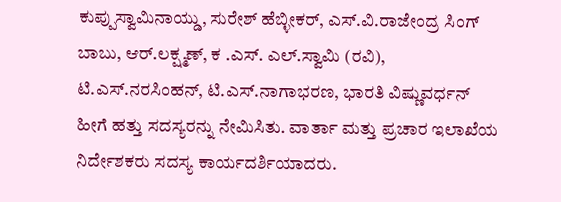ಕುಪ್ಪುಸ್ವಾಮಿನಾಯ್ಡು, ಸುರೇಶ್ ಹೆಬ್ಳೀಕರ್, ಎಸ್.ವಿ.ರಾಜೇಂದ್ರ ಸಿಂಗ್ ಬಾಬು, ಆರ್.ಲಕ್ಷ್ಮಣ್, ಕ .ಎಸ್. ಎಲ್.ಸ್ವಾಮಿ (ರವಿ), ಟಿ.ಎಸ್.ನರಸಿಂಹನ್, ಟಿ.ಎಸ್.ನಾಗಾಭರಣ, ಭಾರತಿ ವಿಷ್ಣುವರ್ಧನ್ ಹೀಗೆ ಹತ್ತು ಸದಸ್ಯರನ್ನು ನೇಮಿಸಿತು. ವಾರ್ತಾ ಮತ್ತು ಪ್ರಚಾರ ಇಲಾಖೆಯ ನಿರ್ದೇಶಕರು ಸದಸ್ಯ ಕಾರ್ಯದರ್ಶಿಯಾದರು.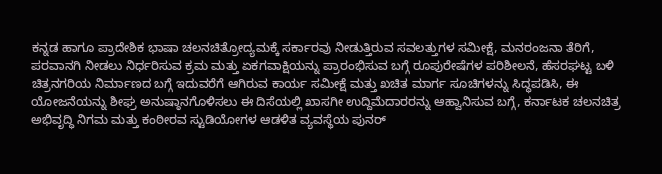ಕನ್ನಡ ಹಾಗೂ ಪ್ರಾದೇಶಿಕ ಭಾಷಾ ಚಲನಚಿತ್ರೋದ್ಯಮಕ್ಕೆ ಸರ್ಕಾರವು ನೀಡುತ್ತಿರುವ ಸವಲತ್ತುಗಳ ಸಮೀಕ್ಷೆ, ಮನರಂಜನಾ ತೆರಿಗೆ, ಪರವಾನಗಿ ನೀಡಲು ನಿರ್ಧರಿಸುವ ಕ್ರಮ ಮತ್ತು ಏಕಗವಾಕ್ಷಿಯನ್ನು ಪ್ರಾರಂಭಿಸುವ ಬಗ್ಗೆ ರೂಪುರೇಷೆಗಳ ಪರಿಶೀಲನೆ, ಹೆಸರಘಟ್ಟ ಬಳಿ ಚಿತ್ರನಗರಿಯ ನಿರ್ಮಾಣದ ಬಗ್ಗೆ ಇದುವರೆಗೆ ಆಗಿರುವ ಕಾರ್ಯ ಸಮೀಕ್ಷೆ ಮತ್ತು ಖಚಿತ ಮಾರ್ಗ ಸೂಚಿಗಳನ್ನು ಸಿದ್ಧಪಡಿಸಿ, ಈ ಯೋಜನೆಯನ್ನು ಶೀಘ್ರ ಅನುಷ್ಠಾನಗೊಳಿಸಲು ಈ ದಿಸೆಯಲ್ಲಿ ಖಾಸಗೀ ಉದ್ದಿಮೆದಾರರನ್ನು ಆಹ್ವಾನಿಸುವ ಬಗ್ಗೆ, ಕರ್ನಾಟಕ ಚಲನಚಿತ್ರ ಅಭಿವೃದ್ಧಿ ನಿಗಮ ಮತ್ತು ಕಂಠೀರವ ಸ್ಟುಡಿಯೋಗಳ ಆಡಳಿತ ವ್ಯವಸ್ಥೆಯ ಪುನರ್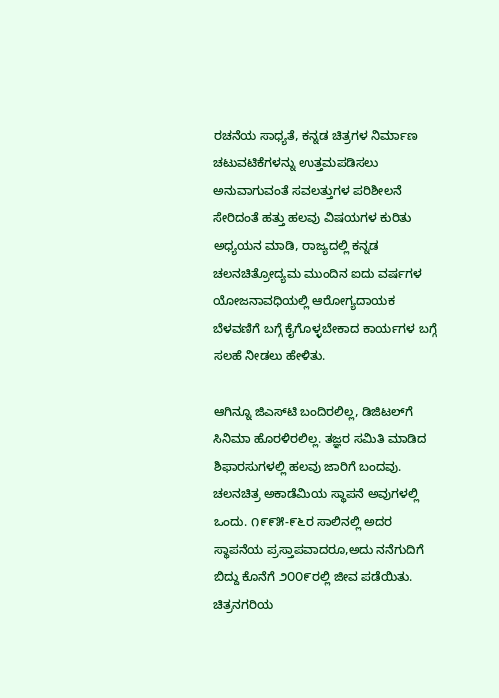ರಚನೆಯ ಸಾಧ್ಯತೆ, ಕನ್ನಡ ಚಿತ್ರಗಳ ನಿರ್ಮಾಣ ಚಟುವಟಿಕೆಗಳನ್ನು ಉತ್ತಮಪಡಿಸಲು ಅನುವಾಗುವಂತೆ ಸವಲತ್ತುಗಳ ಪರಿಶೀಲನೆ ಸೇರಿದಂತೆ ಹತ್ತು ಹಲವು ವಿಷಯಗಳ ಕುರಿತು ಅಧ್ಯಯನ ಮಾಡಿ, ರಾಜ್ಯದಲ್ಲಿ ಕನ್ನಡ ಚಲನಚಿತ್ರೋದ್ಯಮ ಮುಂದಿನ ಐದು ವರ್ಷಗಳ ಯೋಜನಾವಧಿಯಲ್ಲಿ ಆರೋಗ್ಯದಾಯಕ ಬೆಳವಣಿಗೆ ಬಗ್ಗೆ ಕೈಗೊಳ್ಳಬೇಕಾದ ಕಾರ್ಯಗಳ ಬಗ್ಗೆ ಸಲಹೆ ನೀಡಲು ಹೇಳಿತು.

ಆಗಿನ್ನೂ ಜಿಎಸ್‌ಟಿ ಬಂದಿರಲಿಲ್ಲ, ಡಿಜಿಟಲ್‌ಗೆ ಸಿನಿಮಾ ಹೊರಳಿರಲಿಲ್ಲ. ತಜ್ಞರ ಸಮಿತಿ ಮಾಡಿದ ಶಿಫಾರಸುಗಳಲ್ಲಿ ಹಲವು ಜಾರಿಗೆ ಬಂದವು. ಚಲನಚಿತ್ರ ಅಕಾಡೆಮಿಯ ಸ್ಥಾಪನೆ ಅವುಗಳಲ್ಲಿ ಒಂದು. ೧೯೯೫-೯೬ರ ಸಾಲಿನಲ್ಲಿ ಅದರ ಸ್ಥಾಪನೆಯ ಪ್ರಸ್ತಾಪವಾದರೂ,ಅದು ನನೆಗುದಿಗೆ ಬಿದ್ದು ಕೊನೆಗೆ ೨೦೦೯ರಲ್ಲಿ ಜೀವ ಪಡೆಯಿತು. ಚಿತ್ರನಗರಿಯ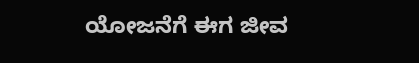ಯೋಜನೆಗೆ ಈಗ ಜೀವ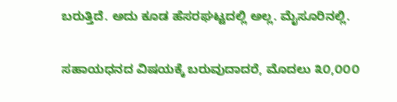ಬರುತ್ತಿದೆ. ಅದು ಕೂಡ ಹೆಸರಘಟ್ಟದಲ್ಲಿ ಅಲ್ಲ. ಮೈಸೂರಿನಲ್ಲಿ.

ಸಹಾಯಧನದ ವಿಷಯಕ್ಕೆ ಬರುವುದಾದರೆ, ಮೊದಲು ೩೦,೦೦೦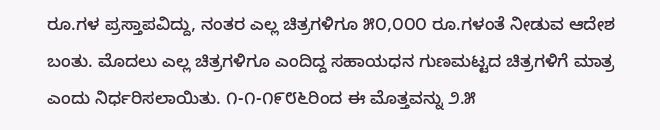ರೂ.ಗಳ ಪ್ರಸ್ತಾಪವಿದ್ದು, ನಂತರ ಎಲ್ಲ ಚಿತ್ರಗಳಿಗೂ ೫೦,೦೦೦ ರೂ.ಗಳಂತೆ ನೀಡುವ ಆದೇಶ ಬಂತು. ಮೊದಲು ಎಲ್ಲ ಚಿತ್ರಗಳಿಗೂ ಎಂದಿದ್ದ ಸಹಾಯಧನ ಗುಣಮಟ್ಟದ ಚಿತ್ರಗಳಿಗೆ ಮಾತ್ರ ಎಂದು ನಿರ್ಧರಿಸಲಾಯಿತು. ೧-೧-೧೯೮೬ರಿಂದ ಈ ಮೊತ್ತವನ್ನು ೨.೫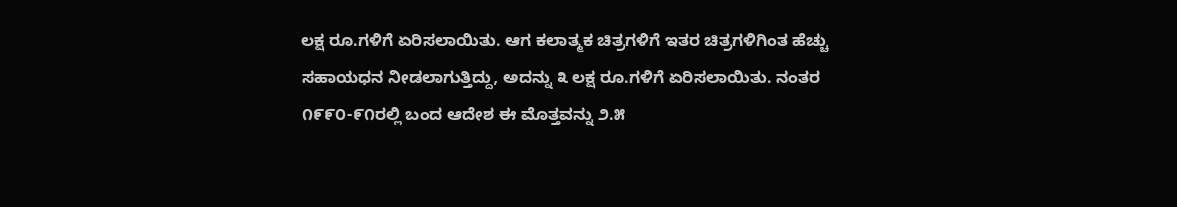ಲಕ್ಷ ರೂ.ಗಳಿಗೆ ಏರಿಸಲಾಯಿತು. ಆಗ ಕಲಾತ್ಮಕ ಚಿತ್ರಗಳಿಗೆ ಇತರ ಚಿತ್ರಗಳಿಗಿಂತ ಹೆಚ್ಚು ಸಹಾಯಧನ ನೀಡಲಾಗುತ್ತಿದ್ದು, ಅದನ್ನು ೩ ಲಕ್ಷ ರೂ.ಗಳಿಗೆ ಏರಿಸಲಾಯಿತು. ನಂತರ ೧೯೯೦-೯೧ರಲ್ಲಿ ಬಂದ ಆದೇಶ ಈ ಮೊತ್ತವನ್ನು ೨.೫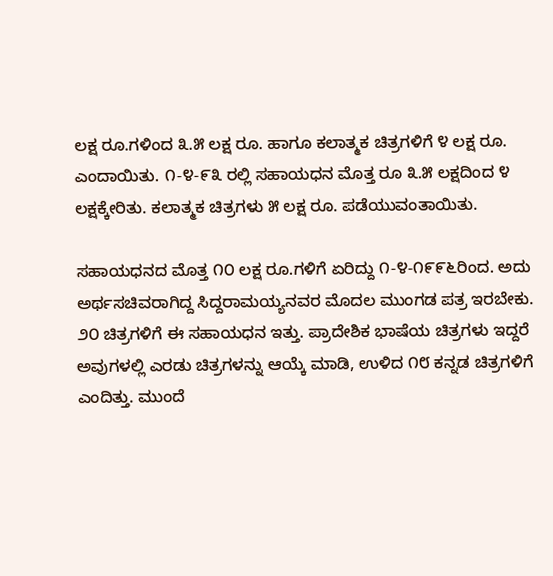ಲಕ್ಷ ರೂ.ಗಳಿಂದ ೩.೫ ಲಕ್ಷ ರೂ. ಹಾಗೂ ಕಲಾತ್ಮಕ ಚಿತ್ರಗಳಿಗೆ ೪ ಲಕ್ಷ ರೂ. ಎಂದಾಯಿತು. ೧-೪-೯೩ ರಲ್ಲಿ ಸಹಾಯಧನ ಮೊತ್ತ ರೂ ೩.೫ ಲಕ್ಷದಿಂದ ೪ ಲಕ್ಷಕ್ಕೇರಿತು. ಕಲಾತ್ಮಕ ಚಿತ್ರಗಳು ೫ ಲಕ್ಷ ರೂ. ಪಡೆಯುವಂತಾಯಿತು.

ಸಹಾಯಧನದ ಮೊತ್ತ ೧೦ ಲಕ್ಷ ರೂ.ಗಳಿಗೆ ಏರಿದ್ದು ೧-೪-೧೯೯೬ರಿಂದ. ಅದು ಅರ್ಥಸಚಿವರಾಗಿದ್ದ ಸಿದ್ದರಾಮಯ್ಯನವರ ಮೊದಲ ಮುಂಗಡ ಪತ್ರ ಇರಬೇಕು. ೨೦ ಚಿತ್ರಗಳಿಗೆ ಈ ಸಹಾಯಧನ ಇತ್ತು. ಪ್ರಾದೇಶಿಕ ಭಾಷೆಯ ಚಿತ್ರಗಳು ಇದ್ದರೆ ಅವುಗಳಲ್ಲಿ ಎರಡು ಚಿತ್ರಗಳನ್ನು ಆಯ್ಕೆ ಮಾಡಿ, ಉಳಿದ ೧೮ ಕನ್ನಡ ಚಿತ್ರಗಳಿಗೆ ಎಂದಿತ್ತು. ಮುಂದೆ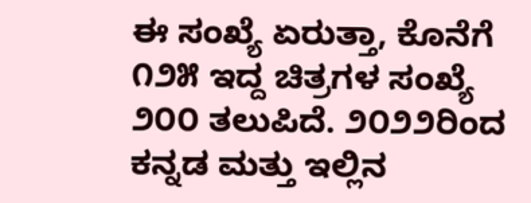ಈ ಸಂಖ್ಯೆ ಏರುತ್ತಾ, ಕೊನೆಗೆ ೧೨೫ ಇದ್ದ ಚಿತ್ರಗಳ ಸಂಖ್ಯೆ ೨೦೦ ತಲುಪಿದೆ. ೨೦೨೨ರಿಂದ ಕನ್ನಡ ಮತ್ತು ಇಲ್ಲಿನ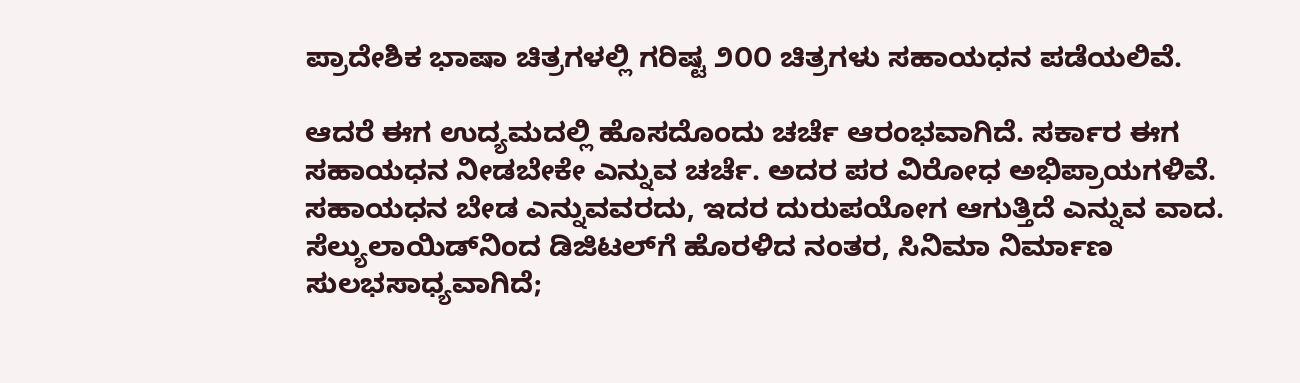ಪ್ರಾದೇಶಿಕ ಭಾಷಾ ಚಿತ್ರಗಳಲ್ಲಿ ಗರಿಷ್ಟ ೨೦೦ ಚಿತ್ರಗಳು ಸಹಾಯಧನ ಪಡೆಯಲಿವೆ.

ಆದರೆ ಈಗ ಉದ್ಯಮದಲ್ಲಿ ಹೊಸದೊಂದು ಚರ್ಚೆ ಆರಂಭವಾಗಿದೆ. ಸರ್ಕಾರ ಈಗ ಸಹಾಯಧನ ನೀಡಬೇಕೇ ಎನ್ನುವ ಚರ್ಚೆ. ಅದರ ಪರ ವಿರೋಧ ಅಭಿಪ್ರಾಯಗಳಿವೆ. ಸಹಾಯಧನ ಬೇಡ ಎನ್ನುವವರದು, ಇದರ ದುರುಪಯೋಗ ಆಗುತ್ತಿದೆ ಎನ್ನುವ ವಾದ. ಸೆಲ್ಯುಲಾಯಿಡ್‌ನಿಂದ ಡಿಜಿಟಲ್‌ಗೆ ಹೊರಳಿದ ನಂತರ, ಸಿನಿಮಾ ನಿರ್ಮಾಣ ಸುಲಭಸಾಧ್ಯವಾಗಿದೆ;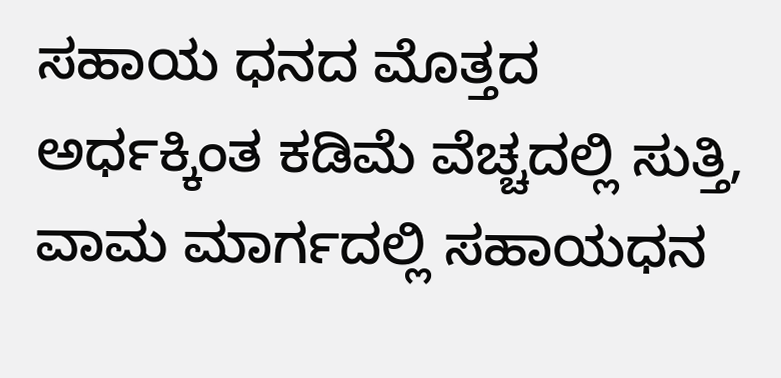ಸಹಾಯ ಧನದ ಮೊತ್ತದ ಅರ್ಧಕ್ಕಿಂತ ಕಡಿಮೆ ವೆಚ್ಚದಲ್ಲಿ ಸುತ್ತಿ, ವಾಮ ಮಾರ್ಗದಲ್ಲಿ ಸಹಾಯಧನ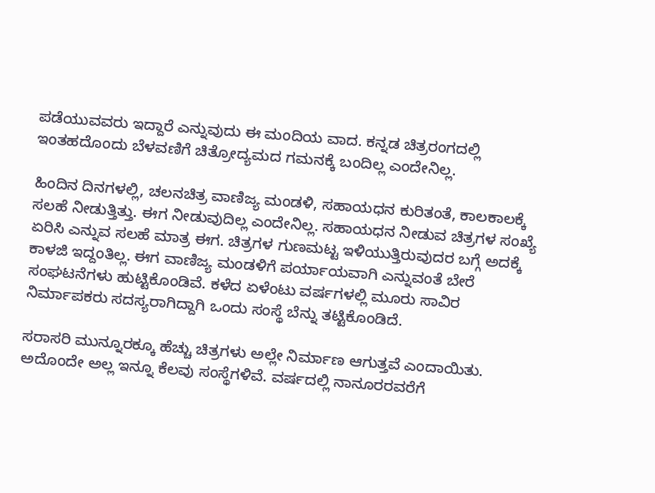ಪಡೆಯುವವರು ಇದ್ದಾರೆ ಎನ್ನುವುದು ಈ ಮಂದಿಯ ವಾದ. ಕನ್ನಡ ಚಿತ್ರರಂಗದಲ್ಲಿ ಇಂತಹದೊಂದು ಬೆಳವಣಿಗೆ ಚಿತ್ರೋದ್ಯಮದ ಗಮನಕ್ಕೆ ಬಂದಿಲ್ಲ ಎಂದೇನಿಲ್ಲ.

ಹಿಂದಿನ ದಿನಗಳಲ್ಲಿ, ಚಲನಚಿತ್ರ ವಾಣಿಜ್ಯ ಮಂಡಳಿ, ಸಹಾಯಧನ ಕುರಿತಂತೆ, ಕಾಲಕಾಲಕ್ಕೆ ಸಲಹೆ ನೀಡುತ್ತಿತ್ತು. ಈಗ ನೀಡುವುದಿಲ್ಲ ಎಂದೇನಿಲ್ಲ. ಸಹಾಯಧನ ನೀಡುವ ಚಿತ್ರಗಳ ಸಂಖ್ಯೆ ಏರಿಸಿ ಎನ್ನುವ ಸಲಹೆ ಮಾತ್ರ ಈಗ. ಚಿತ್ರಗಳ ಗುಣಮಟ್ಟ ಇಳಿಯುತ್ತಿರುವುದರ ಬಗ್ಗೆ ಅದಕ್ಕೆ ಕಾಳಜಿ ಇದ್ದಂತಿಲ್ಲ. ಈಗ ವಾಣಿಜ್ಯ ಮಂಡಳಿಗೆ ಪರ್ಯಾಯವಾಗಿ ಎನ್ನುವಂತೆ ಬೇರೆ ಸಂಘಟನೆಗಳು ಹುಟ್ಟಿಕೊಂಡಿವೆ. ಕಳೆದ ಏಳೆಂಟು ವರ್ಷಗಳಲ್ಲಿ ಮೂರು ಸಾವಿರ ನಿರ್ಮಾಪಕರು ಸದಸ್ಯರಾಗಿದ್ದಾಗಿ ಒಂದು ಸಂಸ್ಥೆ ಬೆನ್ನು ತಟ್ಟಿಕೊಂಡಿದೆ.

ಸರಾಸರಿ ಮುನ್ನೂರಕ್ಕೂ ಹೆಚ್ಚು ಚಿತ್ರಗಳು ಅಲ್ಲೇ ನಿರ್ಮಾಣ ಆಗುತ್ತವೆ ಎಂದಾಯಿತು. ಅದೊಂದೇ ಅಲ್ಲ ಇನ್ನೂ ಕೆಲವು ಸಂಸ್ಥೆಗಳಿವೆ. ವರ್ಷದಲ್ಲಿ ನಾನೂರರವರೆಗೆ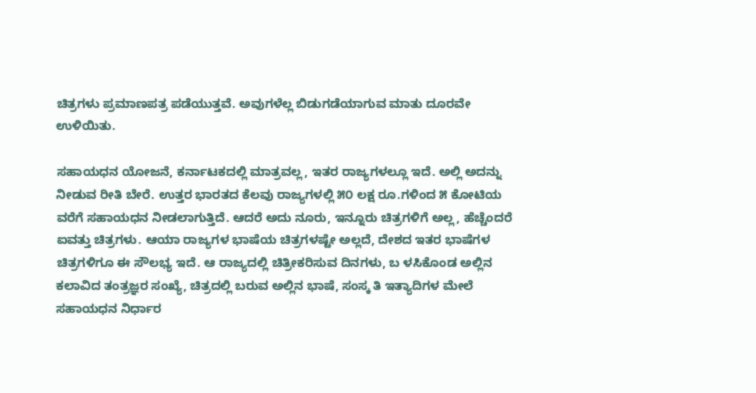ಚಿತ್ರಗಳು ಪ್ರಮಾಣಪತ್ರ ಪಡೆಯುತ್ತವೆ. ಅವುಗಳೆಲ್ಲ ಬಿಡುಗಡೆಯಾಗುವ ಮಾತು ದೂರವೇ ಉಳಿಯಿತು.

ಸಹಾಯಧನ ಯೋಜನೆ, ಕರ್ನಾಟಕದಲ್ಲಿ ಮಾತ್ರವಲ್ಲ, ಇತರ ರಾಜ್ಯಗಳಲ್ಲೂ ಇದೆ. ಅಲ್ಲಿ ಅದನ್ನು ನೀಡುವ ರೀತಿ ಬೇರೆ. ಉತ್ತರ ಭಾರತದ ಕೆಲವು ರಾಜ್ಯಗಳಲ್ಲಿ ೫೦ ಲಕ್ಷ ರೂ.ಗಳಿಂದ ೫ ಕೋಟಿಯ ವರೆಗೆ ಸಹಾಯಧನ ನೀಡಲಾಗುತ್ತಿದೆ. ಆದರೆ ಅದು ನೂರು, ಇನ್ನೂರು ಚಿತ್ರಗಳಿಗೆ ಅಲ್ಲ, ಹೆಚ್ಚೆಂದರೆ ಐವತ್ತು ಚಿತ್ರಗಳು. ಆಯಾ ರಾಜ್ಯಗಳ ಭಾಷೆಯ ಚಿತ್ರಗಳಷ್ಟೇ ಅಲ್ಲದೆ, ದೇಶದ ಇತರ ಭಾಷೆಗಳ ಚಿತ್ರಗಳಿಗೂ ಈ ಸೌಲಭ್ಯ ಇದೆ. ಆ ರಾಜ್ಯದಲ್ಲಿ ಚಿತ್ರೀಕರಿಸುವ ದಿನಗಳು, ಬ ಳಸಿಕೊಂಡ ಅಲ್ಲಿನ ಕಲಾವಿದ ತಂತ್ರಜ್ಞರ ಸಂಖ್ಯೆ, ಚಿತ್ರದಲ್ಲಿ ಬರುವ ಅಲ್ಲಿನ ಭಾಷೆ, ಸಂಸ್ಕ ತಿ ಇತ್ಯಾದಿಗಳ ಮೇಲೆ ಸಹಾಯಧನ ನಿರ್ಧಾರ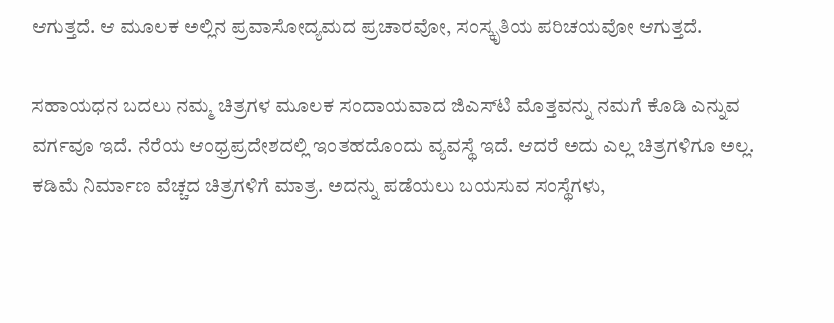ಆಗುತ್ತದೆ. ಆ ಮೂಲಕ ಅಲ್ಲಿನ ಪ್ರವಾಸೋದ್ಯಮದ ಪ್ರಚಾರವೋ, ಸಂಸ್ಕೃತಿಯ ಪರಿಚಯವೋ ಆಗುತ್ತದೆ.

ಸಹಾಯಧನ ಬದಲು ನಮ್ಮ ಚಿತ್ರಗಳ ಮೂಲಕ ಸಂದಾಯವಾದ ಜಿಎಸ್‌ಟಿ ಮೊತ್ತವನ್ನು ನಮಗೆ ಕೊಡಿ ಎನ್ನುವ ವರ್ಗವೂ ಇದೆ. ನೆರೆಯ ಆಂಧ್ರಪ್ರದೇಶದಲ್ಲಿ ಇಂತಹದೊಂದು ವ್ಯವಸ್ಥೆ ಇದೆ. ಆದರೆ ಅದು ಎಲ್ಲ ಚಿತ್ರಗಳಿಗೂ ಅಲ್ಲ. ಕಡಿಮೆ ನಿರ್ಮಾಣ ವೆಚ್ಚದ ಚಿತ್ರಗಳಿಗೆ ಮಾತ್ರ. ಅದನ್ನು ಪಡೆಯಲು ಬಯಸುವ ಸಂಸ್ಥೆಗಳು,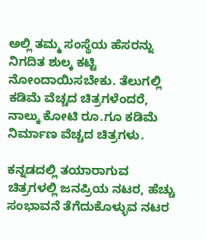ಅಲ್ಲಿ ತಮ್ಮ ಸಂಸ್ಥೆಯ ಹೆಸರನ್ನು ನಿಗದಿತ ಶುಲ್ಕ ಕಟ್ಟಿ ನೋಂದಾಯಿಸಬೇಕು. ತೆಲುಗಲ್ಲಿ ಕಡಿಮೆ ವೆಚ್ಚದ ಚಿತ್ರಗಳೆಂದರೆ, ನಾಲ್ಕು ಕೋಟಿ ರೂ.ಗೂ ಕಡಿಮೆ ನಿರ್ಮಾಣ ವೆಚ್ಚದ ಚಿತ್ರಗಳು.

ಕನ್ನಡದಲ್ಲಿ ತಯಾರಾಗುವ ಚಿತ್ರಗಳಲ್ಲಿ ಜನಪ್ರಿಯ ನಟರ, ಹೆಚ್ಚು ಸಂಭಾವನೆ ತೆಗೆದುಕೊಳ್ಳುವ ನಟರ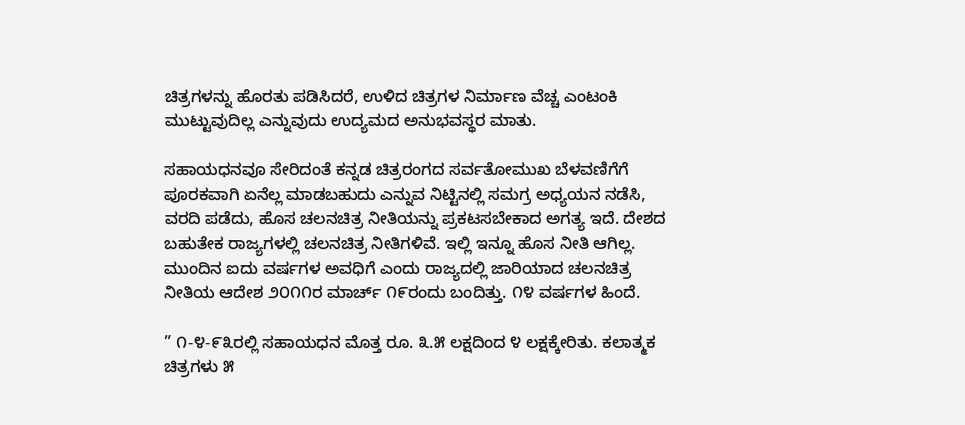ಚಿತ್ರಗಳನ್ನು ಹೊರತು ಪಡಿಸಿದರೆ, ಉಳಿದ ಚಿತ್ರಗಳ ನಿರ್ಮಾಣ ವೆಚ್ಚ ಎಂಟಂಕಿ ಮುಟ್ಟುವುದಿಲ್ಲ ಎನ್ನುವುದು ಉದ್ಯಮದ ಅನುಭವಸ್ಥರ ಮಾತು.

ಸಹಾಯಧನವೂ ಸೇರಿದಂತೆ ಕನ್ನಡ ಚಿತ್ರರಂಗದ ಸರ್ವತೋಮುಖ ಬೆಳವಣಿಗೆಗೆ ಪೂರಕವಾಗಿ ಏನೆಲ್ಲ ಮಾಡಬಹುದು ಎನ್ನುವ ನಿಟ್ಟಿನಲ್ಲಿ ಸಮಗ್ರ ಅಧ್ಯಯನ ನಡೆಸಿ, ವರದಿ ಪಡೆದು, ಹೊಸ ಚಲನಚಿತ್ರ ನೀತಿಯನ್ನು ಪ್ರಕಟಸಬೇಕಾದ ಅಗತ್ಯ ಇದೆ. ದೇಶದ ಬಹುತೇಕ ರಾಜ್ಯಗಳಲ್ಲಿ ಚಲನಚಿತ್ರ ನೀತಿಗಳಿವೆ. ಇಲ್ಲಿ ಇನ್ನೂ ಹೊಸ ನೀತಿ ಆಗಿಲ್ಲ. ಮುಂದಿನ ಐದು ವರ್ಷಗಳ ಅವಧಿಗೆ ಎಂದು ರಾಜ್ಯದಲ್ಲಿ ಜಾರಿಯಾದ ಚಲನಚಿತ್ರ ನೀತಿಯ ಆದೇಶ ೨೦೧೧ರ ಮಾರ್ಚ್ ೧೯ರಂದು ಬಂದಿತ್ತು. ೧೪ ವರ್ಷಗಳ ಹಿಂದೆ.

” ೧-೪-೯೩ರಲ್ಲಿ ಸಹಾಯಧನ ಮೊತ್ತ ರೂ. ೩.೫ ಲಕ್ಷದಿಂದ ೪ ಲಕ್ಷಕ್ಕೇರಿತು. ಕಲಾತ್ಮಕ ಚಿತ್ರಗಳು ೫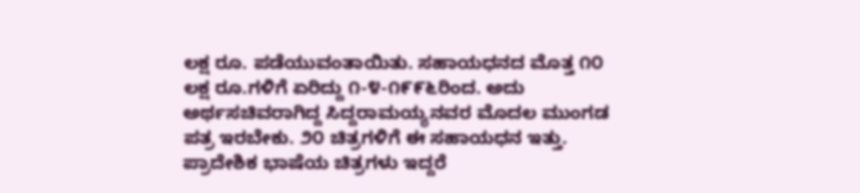ಲಕ್ಷ ರೂ. ಪಡೆಯುವಂತಾಯಿತು. ಸಹಾಯಧನದ ಮೊತ್ತ ೧೦ ಲಕ್ಷ ರೂ.ಗಳಿಗೆ ಏರಿದ್ದು ೧-೪-೧೯೯೬ರಿಂದ. ಅದು ಅರ್ಥಸಚಿವರಾಗಿದ್ದ ಸಿದ್ದರಾಮಯ್ಯನವರ ಮೊದಲ ಮುಂಗಡ ಪತ್ರ ಇರಬೇಕು. ೨೦ ಚಿತ್ರಗಳಿಗೆ ಈ ಸಹಾಯಧನ ಇತ್ತು. ಪ್ರಾದೇಶಿಕ ಭಾಷೆಯ ಚಿತ್ರಗಳು ಇದ್ದರೆ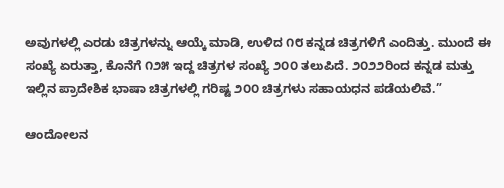ಅವುಗಳಲ್ಲಿ ಎರಡು ಚಿತ್ರಗಳನ್ನು ಆಯ್ಕೆ ಮಾಡಿ, ಉಳಿದ ೧೮ ಕನ್ನಡ ಚಿತ್ರಗಳಿಗೆ ಎಂದಿತ್ತು. ಮುಂದೆ ಈ ಸಂಖ್ಯೆ ಏರುತ್ತಾ, ಕೊನೆಗೆ ೧೨೫ ಇದ್ದ ಚಿತ್ರಗಳ ಸಂಖ್ಯೆ ೨೦೦ ತಲುಪಿದೆ. ೨೦೨೨ರಿಂದ ಕನ್ನಡ ಮತ್ತು ಇಲ್ಲಿನ ಪ್ರಾದೇಶಿಕ ಭಾಷಾ ಚಿತ್ರಗಳಲ್ಲಿ ಗರಿಷ್ಟ ೨೦೦ ಚಿತ್ರಗಳು ಸಹಾಯಧನ ಪಡೆಯಲಿವೆ.”

ಆಂದೋಲನ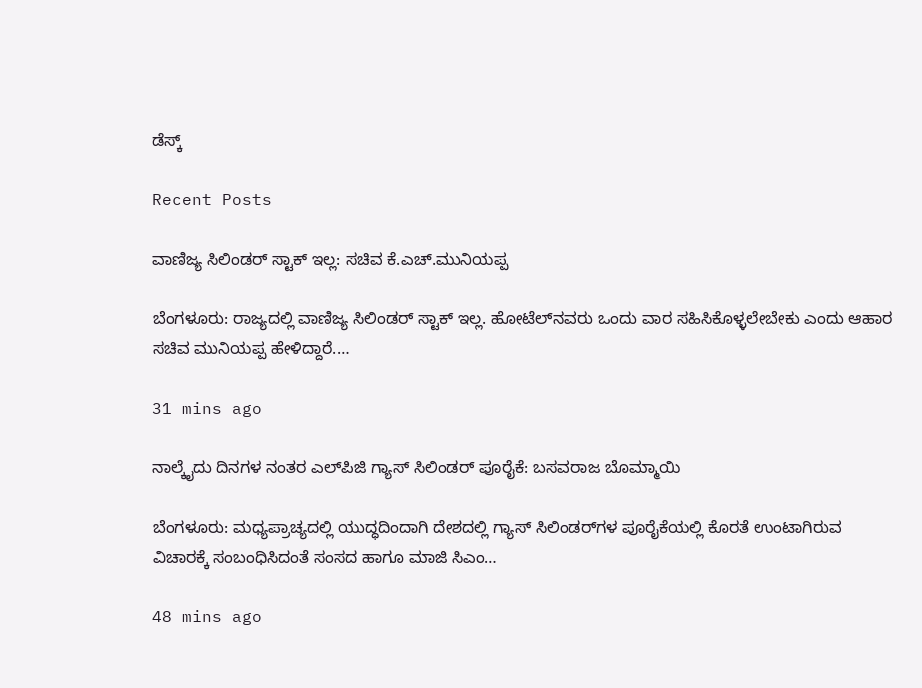ಡೆಸ್ಕ್

Recent Posts

ವಾಣಿಜ್ಯ ಸಿಲಿಂಡರ್‌ ಸ್ಟಾಕ್‌ ಇಲ್ಲ: ಸಚಿವ ಕೆ.ಎಚ್.ಮುನಿಯಪ್ಪ

ಬೆಂಗಳೂರು: ರಾಜ್ಯದಲ್ಲಿ ವಾಣಿಜ್ಯ ಸಿಲಿಂಡರ್‌ ಸ್ಟಾಕ್‌ ಇಲ್ಲ. ಹೋಟೆಲ್‌ನವರು ಒಂದು ವಾರ ಸಹಿಸಿಕೊಳ್ಳಲೇಬೇಕು ಎಂದು ಆಹಾರ ಸಚಿವ ಮುನಿಯಪ್ಪ ಹೇಳಿದ್ದಾರೆ.…

31 mins ago

ನಾಲ್ಕೈದು ದಿನಗಳ ನಂತರ ಎಲ್‌ಪಿಜಿ ಗ್ಯಾಸ್‌ ಸಿಲಿಂಡರ್‌ ಪೂರೈಕೆ: ಬಸವರಾಜ ಬೊಮ್ಮಾಯಿ

ಬೆಂಗಳೂರು: ಮಧ್ಯಪ್ರಾಚ್ಯದಲ್ಲಿ ಯುದ್ಧದಿಂದಾಗಿ ದೇಶದಲ್ಲಿ ಗ್ಯಾಸ್‌ ಸಿಲಿಂಡರ್‌ಗಳ ಪೂರೈಕೆಯಲ್ಲಿ ಕೊರತೆ ಉಂಟಾಗಿರುವ ವಿಚಾರಕ್ಕೆ ಸಂಬಂಧಿಸಿದಂತೆ ಸಂಸದ ಹಾಗೂ ಮಾಜಿ ಸಿಎಂ…

48 mins ago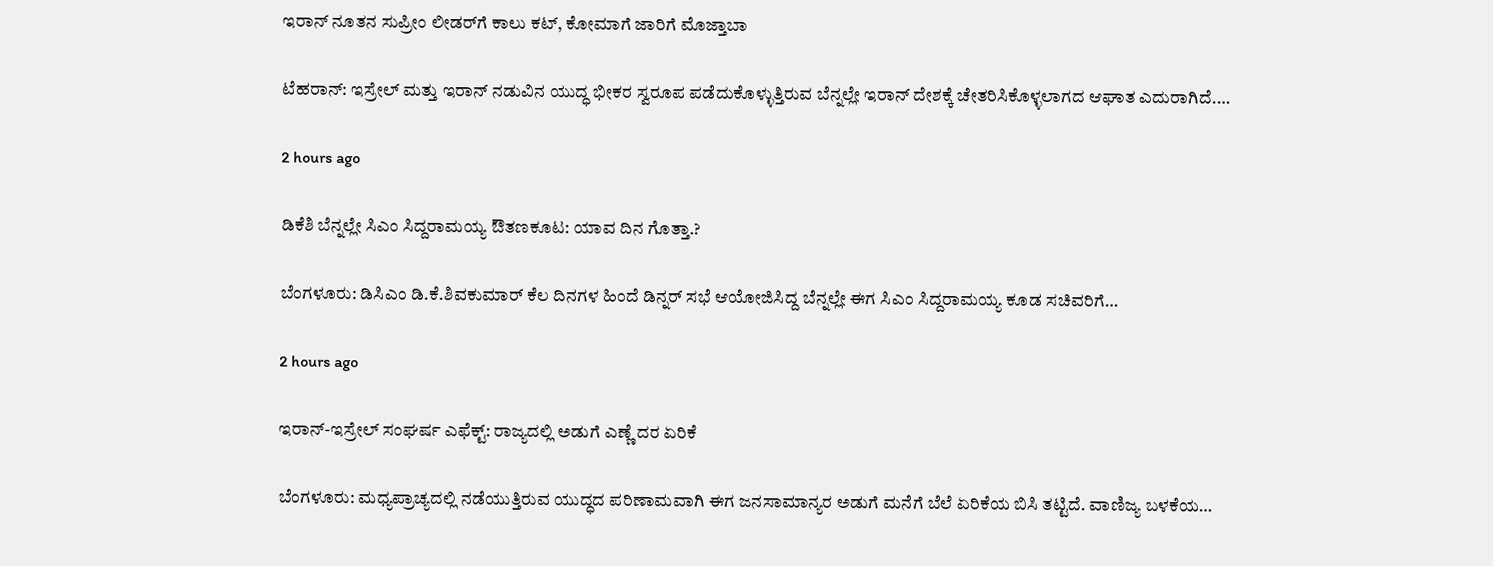ಇರಾನ್‌ ನೂತನ ಸುಪ್ರೀಂ ಲೀಡರ್‌ಗೆ ಕಾಲು ಕಟ್‌, ಕೋಮಾಗೆ ಜಾರಿಗೆ ಮೊಜ್ತಾಬಾ

ಟೆಹರಾನ್: ಇಸ್ರೇಲ್ ಮತ್ತು ಇರಾನ್‌ ನಡುವಿನ ಯುದ್ಧ ಭೀಕರ ಸ್ವರೂಪ ಪಡೆದುಕೊಳ್ಳುತ್ತಿರುವ ಬೆನ್ನಲ್ಲೇ ಇರಾನ್‌ ದೇಶಕ್ಕೆ ಚೇತರಿಸಿಕೊಳ್ಳಲಾಗದ ಆಘಾತ ಎದುರಾಗಿದೆ.…

2 hours ago

ಡಿಕೆಶಿ ಬೆನ್ನಲ್ಲೇ ಸಿಎಂ ಸಿದ್ದರಾಮಯ್ಯ ಔತಣಕೂಟ: ಯಾವ ದಿನ ಗೊತ್ತಾ.?

ಬೆಂಗಳೂರು: ಡಿಸಿಎಂ ಡಿ.ಕೆ.ಶಿವಕುಮಾರ್‌ ಕೆಲ ದಿನಗಳ ಹಿಂದೆ ಡಿನ್ನರ್‌ ಸಭೆ ಆಯೋಜಿಸಿದ್ದ ಬೆನ್ನಲ್ಲೇ ಈಗ ಸಿಎಂ ಸಿದ್ದರಾಮಯ್ಯ ಕೂಡ ಸಚಿವರಿಗೆ…

2 hours ago

ಇರಾನ್‌-ಇಸ್ರೇಲ್‌ ಸಂಘರ್ಷ ಎಫೆಕ್ಟ್: ರಾಜ್ಯದಲ್ಲಿ ಅಡುಗೆ ಎಣ್ಣೆ ದರ ಏರಿಕೆ

ಬೆಂಗಳೂರು: ಮಧ್ಯಪ್ರಾಚ್ಯದಲ್ಲಿ ನಡೆಯುತ್ತಿರುವ ಯುದ್ಧದ ಪರಿಣಾಮವಾಗಿ ಈಗ ಜನಸಾಮಾನ್ಯರ ಅಡುಗೆ ಮನೆಗೆ ಬೆಲೆ ಏರಿಕೆಯ ಬಿಸಿ ತಟ್ಟಿದೆ. ವಾಣಿಜ್ಯ ಬಳಕೆಯ…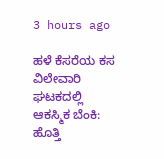3 hours ago

ಹಳೆ ಕೆಸರೆಯ ಕಸ ವಿಲೇವಾರಿ ಘಟಕದಲ್ಲಿ ಆಕಸ್ಮಿಕ ಬೆಂಕಿ: ಹೊತ್ತಿ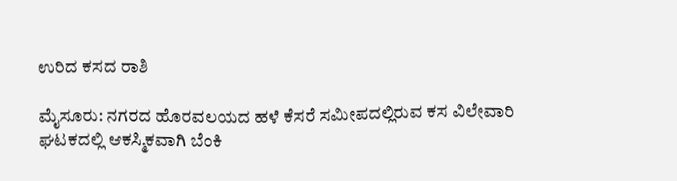ಉರಿದ ಕಸದ ರಾಶಿ

ಮೈಸೂರು: ನಗರದ ಹೊರವಲಯದ ಹಳೆ ಕೆಸರೆ ಸಮೀಪದಲ್ಲಿರುವ ಕಸ ವಿಲೇವಾರಿ ಘಟಕದಲ್ಲಿ ಆಕಸ್ಮಿಕವಾಗಿ ಬೆಂಕಿ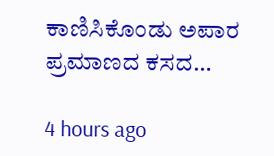ಕಾಣಿಸಿಕೊಂಡು ಅಪಾರ ಪ್ರಮಾಣದ ಕಸದ…

4 hours ago